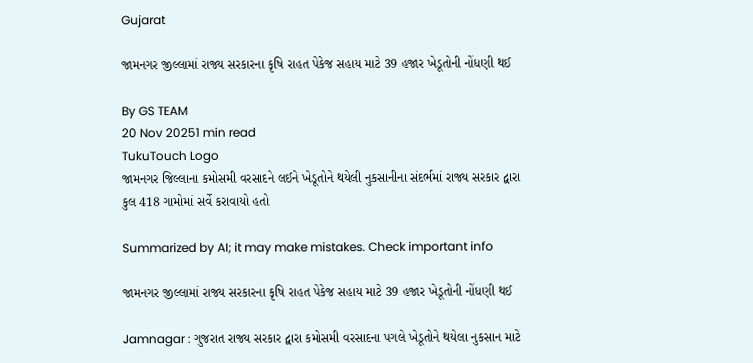Gujarat

જામનગર જીલ્લામાં રાજ્ય સરકારના કૃષિ રાહત પેકેજ સહાય માટે 39 હજાર ખેડૂતોની નોંધણી થઈ

By GS TEAM
20 Nov 20251 min read
TukuTouch Logo
જામનગર જિલ્લાના કમોસમી વરસાદને લઈને ખેડૂતોને થયેલી નુકસાનીના સંદર્ભમાં રાજ્ય સરકાર દ્વારા કુલ 418 ગામોમાં સર્વે કરાવાયો હતો

Summarized by AI; it may make mistakes. Check important info

જામનગર જીલ્લામાં રાજ્ય સરકારના કૃષિ રાહત પેકેજ સહાય માટે 39 હજાર ખેડૂતોની નોંધણી થઈ

Jamnagar : ગુજરાત રાજ્ય સરકાર દ્વારા કમોસમી વરસાદના પગલે ખેડૂતોને થયેલા નુકસાન માટે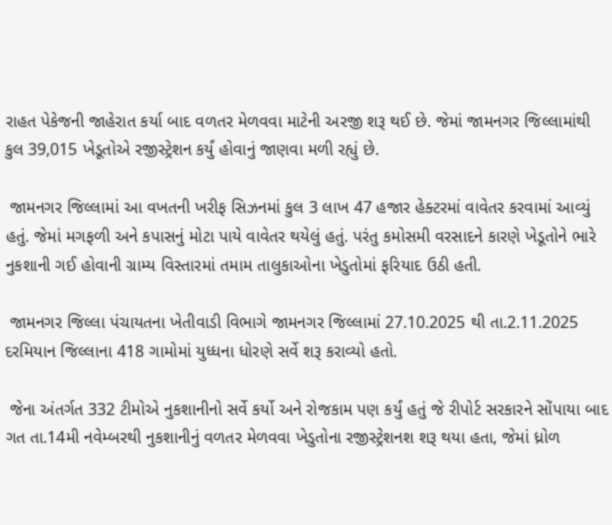રાહત પેકેજની જાહેરાત કર્યા બાદ વળતર મેળવવા માટેની અરજી શરૂ થઈ છે. જેમાં જામનગર જિલ્લામાંથી કુલ 39,015 ખેડૂતોએ રજીસ્ટ્રેશન કર્યું હોવાનું જાણવા મળી રહ્યું છે.

 જામનગર જિલ્લામાં આ વખતની ખરીફ સિઝનમાં કુલ 3 લાખ 47 હજાર હેક્ટરમાં વાવેતર કરવામાં આવ્યું હતું. જેમાં મગફળી અને કપાસનું મોટા પાયે વાવેતર થયેલું હતું. પરંતુ કમોસમી વરસાદને કારણે ખેડૂતોને ભારે નુકશાની ગઈ હોવાની ગ્રામ્ય વિસ્તારમાં તમામ તાલુકાઓના ખેડુતોમાં ફરિયાદ ઉઠી હતી.

 જામનગર જિલ્લા પંચાયતના ખેતીવાડી વિભાગે જામનગર જિલ્લામાં 27.10.2025 થી તા.2.11.2025 દરમિયાન જિલ્લાના 418 ગામોમાં યુધ્ધના ધોરણે સર્વે શરૂ કરાવ્યો હતો.

 જેના અંતર્ગત 332 ટીમોએ નુકશાનીનો સર્વે કર્યો અને રોજકામ પણ કર્યું હતું જે રીપોર્ટ સરકારને સોંપાયા બાદ ગત તા.14મી નવેમ્બરથી નુકશાનીનું વળતર મેળવવા ખેડુતોના રજીસ્ટ્રેશનશ શરૂ થયા હતા, જેમાં ધ્રોળ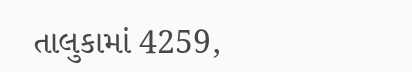તાલુકામાં 4259,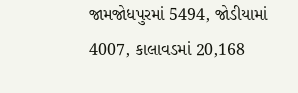જામજોધપુરમાં 5494, જોડીયામાં 4007, કાલાવડમાં 20,168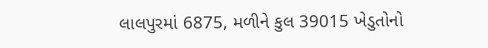લાલપુરમાં 6875, મળીને કુલ 39015 ખેડુતોનો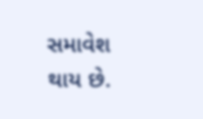સમાવેશ થાય છે.